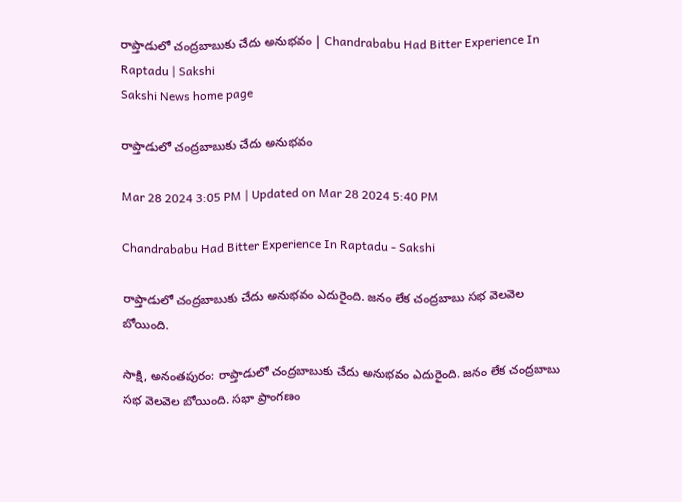రాప్తాడులో చంద్రబాబుకు చేదు అనుభవం | Chandrababu Had Bitter Experience In Raptadu | Sakshi
Sakshi News home page

రాప్తాడులో చంద్రబాబుకు చేదు అనుభవం

Mar 28 2024 3:05 PM | Updated on Mar 28 2024 5:40 PM

Chandrababu Had Bitter Experience In Raptadu - Sakshi

రాప్తాడులో చంద్రబాబుకు చేదు అనుభవం ఎదురైంది. జనం లేక చంద్రబాబు సభ వెలవెల బోయింది.

సాక్షి, అనంతపురం: రాప్తాడులో చంద్రబాబుకు చేదు అనుభవం ఎదురైంది. జనం లేక చంద్రబాబు సభ వెలవెల బోయింది. సభా ప్రాంగణం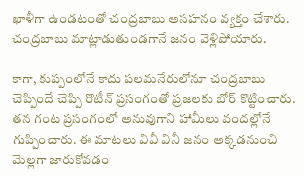ఖాళీగా ఉండటంతో చంద్రబాబు అసహనం వ్యక్తం చేశారు. చంద్రబాబు మాట్లాడుతుండగానే జనం వెళ్లిపోయారు.

కాగా, కుప్పంలోనే కాదు పలమనేరులోనూ చంద్రబాబు చెప్పిందే చెప్పి రొటీన్‌ ప్రసంగంతో ప్రజలకు బోర్‌ కొట్టించారు. తన గంట ప్రసంగంలో అనువుగాని హామీలు వందల్లోనే గుప్పించారు. ఈ మాటలు వివీ వినీ జనం అక్కడనుంచి మెల్లగా జారుకోవడం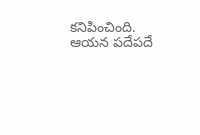కనిపించింది. ఆయన పదేపదే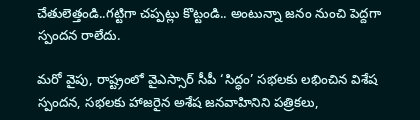చేతులెత్తండి..గట్టిగా చప్పట్లు కొట్టండి.. అంటున్నా జనం నుంచి పెద్దగా స్పందన రాలేదు.

మరో వైపు, రాష్ట్రంలో వైఎస్సార్‌ సీపీ ‘సిద్ధం’ సభలకు లభించిన విశేష స్పందన, సభలకు హాజరైన అశేష జనవాహినిని పత్రికలు,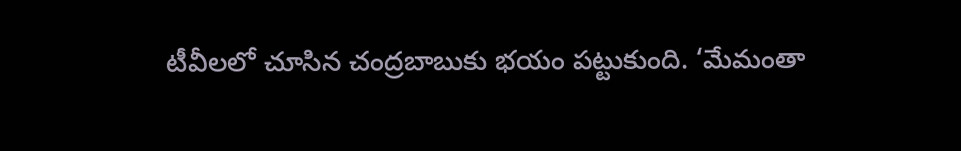టీవీలలో చూసిన చంద్రబాబుకు భయం పట్టుకుంది. ‘మేమంతా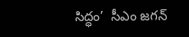సిద్ధం’  సీఎం జగన్‌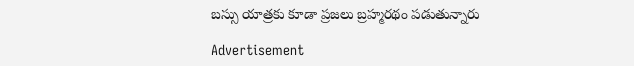బస్సు యాత్రకు కూడా ప్రజలు బ్రహ్మరథం పడుతున్నారు

Advertisement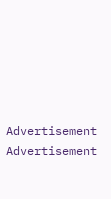Advertisement
Advertisement